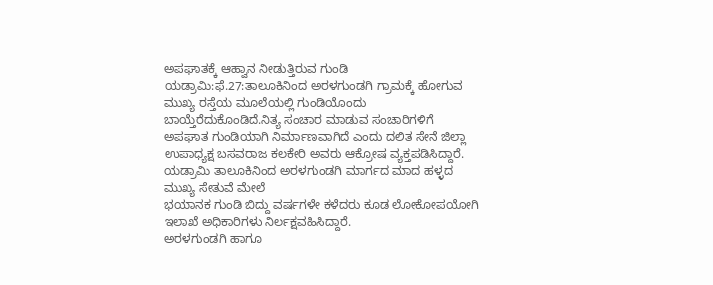ಅಪಘಾತಕ್ಕೆ ಆಹ್ವಾನ ನೀಡುತ್ತಿರುವ ಗುಂಡಿ
ಯಡ್ರಾಮಿ:ಫೆ.27:ತಾಲೂಕಿನಿಂದ ಅರಳಗುಂಡಗಿ ಗ್ರಾಮಕ್ಕೆ ಹೋಗುವ ಮುಖ್ಯ ರಸ್ತೆಯ ಮೂಲೆಯಲ್ಲಿ ಗುಂಡಿಯೊಂದು ಬಾಯ್ತೆರೆದುಕೊಂಡಿದೆ.ನಿತ್ಯ ಸಂಚಾರ ಮಾಡುವ ಸಂಚಾರಿಗಳಿಗೆ ಅಪಘಾತ ಗುಂಡಿಯಾಗಿ ನಿರ್ಮಾಣವಾಗಿದೆ ಎಂದು ದಲಿತ ಸೇನೆ ಜಿಲ್ಲಾ ಉಪಾಧ್ಯಕ್ಷ ಬಸವರಾಜ ಕಲಕೇರಿ ಅವರು ಆಕ್ರೋಷ ವ್ಯಕ್ತಪಡಿಸಿದ್ದಾರೆ.
ಯಡ್ರಾಮಿ ತಾಲೂಕಿನಿಂದ ಅರಳಗುಂಡಗಿ ಮಾರ್ಗದ ಮಾದ ಹಳ್ಳದ ಮುಖ್ಯ ಸೇತುವೆ ಮೇಲೆ
ಭಯಾನಕ ಗುಂಡಿ ಬಿದ್ದು ವರ್ಷಗಳೇ ಕಳೆದರು ಕೂಡ ಲೋಕೋಪಯೋಗಿ ಇಲಾಖೆ ಅಧಿಕಾರಿಗಳು ನಿರ್ಲಕ್ಷವಹಿಸಿದ್ದಾರೆ.
ಅರಳಗುಂಡಗಿ ಹಾಗೂ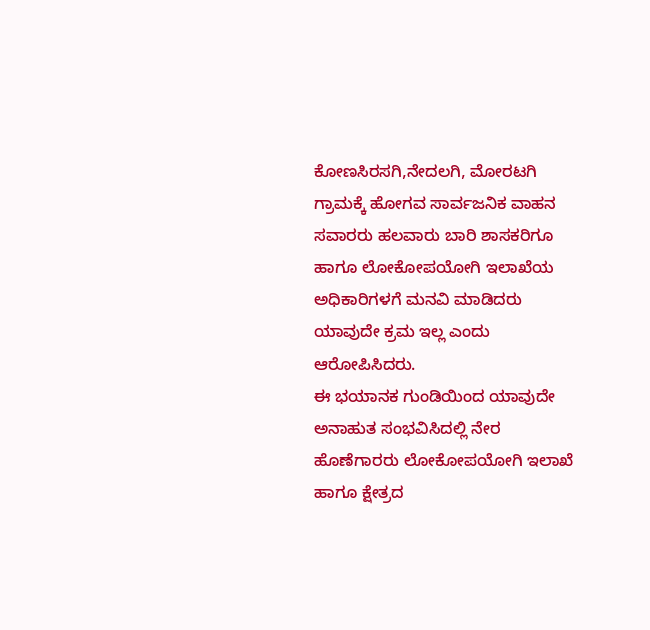ಕೋಣಸಿರಸಗಿ,ನೇದಲಗಿ, ಮೋರಟಗಿ ಗ್ರಾಮಕ್ಕೆ ಹೋಗವ ಸಾರ್ವಜನಿಕ ವಾಹನ ಸವಾರರು ಹಲವಾರು ಬಾರಿ ಶಾಸಕರಿಗೂ ಹಾಗೂ ಲೋಕೋಪಯೋಗಿ ಇಲಾಖೆಯ ಅಧಿಕಾರಿಗಳಗೆ ಮನವಿ ಮಾಡಿದರು ಯಾವುದೇ ಕ್ರಮ ಇಲ್ಲ ಎಂದು ಆರೋಪಿಸಿದರು.
ಈ ಭಯಾನಕ ಗುಂಡಿಯಿಂದ ಯಾವುದೇ ಅನಾಹುತ ಸಂಭವಿಸಿದಲ್ಲಿ ನೇರ ಹೊಣೆಗಾರರು ಲೋಕೋಪಯೋಗಿ ಇಲಾಖೆ ಹಾಗೂ ಕ್ಷೇತ್ರದ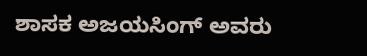ಶಾಸಕ ಅಜಯಸಿಂಗ್ ಅವರು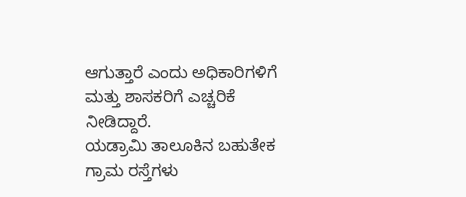ಆಗುತ್ತಾರೆ ಎಂದು ಅಧಿಕಾರಿಗಳಿಗೆ ಮತ್ತು ಶಾಸಕರಿಗೆ ಎಚ್ಚರಿಕೆ ನೀಡಿದ್ದಾರೆ.
ಯಡ್ರಾಮಿ ತಾಲೂಕಿನ ಬಹುತೇಕ ಗ್ರಾಮ ರಸ್ತೆಗಳು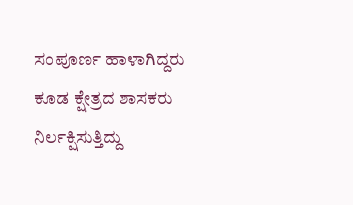ಸಂಪೂರ್ಣ ಹಾಳಾಗಿದ್ದರು ಕೂಡ ಕ್ಷೇತ್ರದ ಶಾಸಕರು ನಿರ್ಲಕ್ಷಿಸುತ್ತಿದ್ದು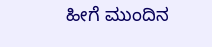ಹೀಗೆ ಮುಂದಿನ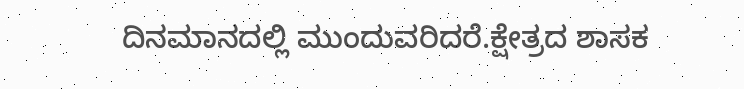ದಿನಮಾನದಲ್ಲಿ ಮುಂದುವರಿದರೆ.ಕ್ಷೇತ್ರದ ಶಾಸಕ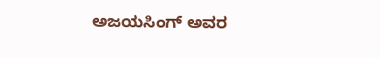ಅಜಯಸಿಂಗ್ ಅವರ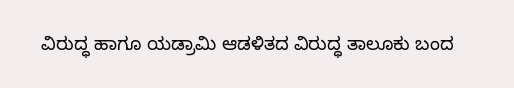ವಿರುದ್ಧ ಹಾಗೂ ಯಡ್ರಾಮಿ ಆಡಳಿತದ ವಿರುದ್ಧ ತಾಲೂಕು ಬಂದ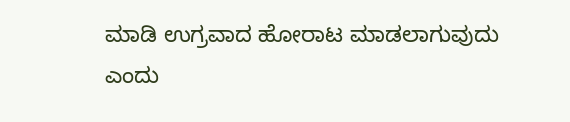ಮಾಡಿ ಉಗ್ರವಾದ ಹೋರಾಟ ಮಾಡಲಾಗುವುದು ಎಂದು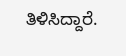ತಿಳಿಸಿದ್ದಾರೆ.